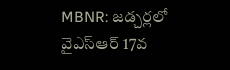MBNR: జడ్చర్లలో వైఎస్ఆర్ 17వ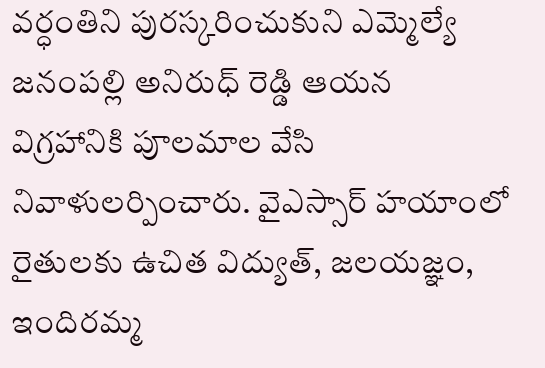వర్ధంతిని పురస్కరించుకుని ఎమ్మెల్యే జనంపల్లి అనిరుధ్ రెడ్డి ఆయన విగ్రహానికి పూలమాల వేసి నివాళులర్పించారు. వైఎస్సార్ హయాంలో రైతులకు ఉచిత విద్యుత్, జలయజ్ఞం, ఇందిరమ్మ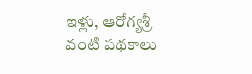ఇళ్లు, ఆరోగ్యశ్రీ వంటి పథకాలు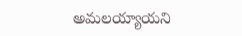అమలయ్యాయని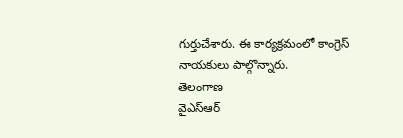గుర్తుచేశారు. ఈ కార్యక్రమంలో కాంగ్రెస్ నాయకులు పాల్గొన్నారు.
తెలంగాణ
వైఎస్ఆర్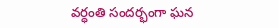వర్ధంతి సందర్భంగా ఘన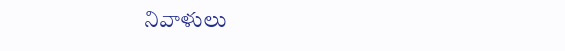నివాళులు